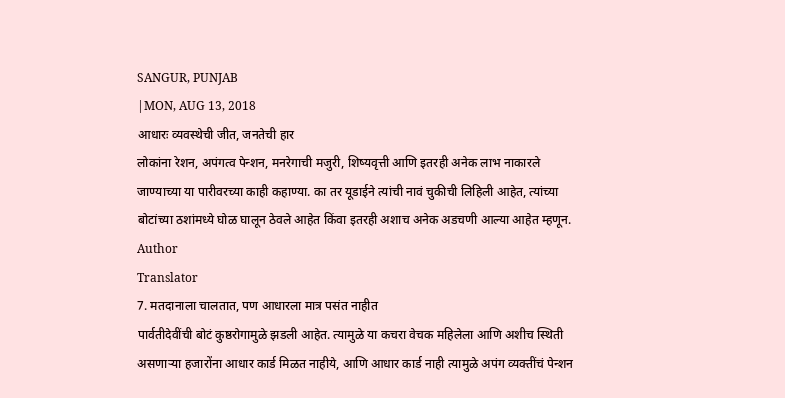SANGUR, PUNJAB
|MON, AUG 13, 2018
आधारः व्यवस्थेची जीत, जनतेची हार
लोकांना रेशन, अपंगत्व पेन्शन, मनरेगाची मजुरी, शिष्यवृत्ती आणि इतरही अनेक लाभ नाकारले जाण्याच्या या पारीवरच्या काही कहाण्या. का तर यूडाईने त्यांची नावं चुकीची लिहिली आहेत, त्यांच्या बोटांच्या ठशांमध्ये घोळ घालून ठेवले आहेत किंवा इतरही अशाच अनेक अडचणी आल्या आहेत म्हणून.
Author
Translator
7. मतदानाला चालतात, पण आधारला मात्र पसंत नाहीत
पार्वतीदेवींची बोटं कुष्ठरोगामुळे झडली आहेत. त्यामुळे या कचरा वेचक महिलेला आणि अशीच स्थिती असणाऱ्या हजारोंना आधार कार्ड मिळत नाहीये, आणि आधार कार्ड नाही त्यामुळे अपंग व्यक्तींचं पेन्शन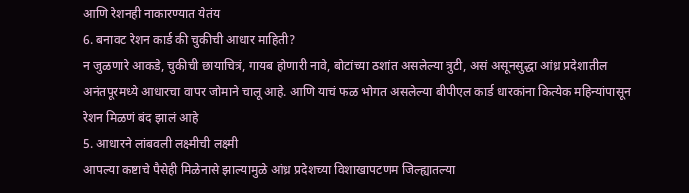आणि रेशनही नाकारण्यात येतंय
6. बनावट रेशन कार्ड की चुकीची आधार माहिती?
न जुळणारे आकडे, चुकीची छायाचित्रं, गायब होणारी नावे, बोटांच्या ठशांत असलेल्या त्रुटी, असं असूनसुद्धा आंध्र प्रदेशातील अनंतपूरमध्ये आधारचा वापर जोमाने चालू आहे. आणि याचं फळ भोगत असलेल्या बीपीएल कार्ड धारकांना कित्येक महिन्यांपासून रेशन मिळणं बंद झालं आहे
5. आधारने लांबवली लक्ष्मीची लक्ष्मी
आपल्या कष्टाचे पैसेही मिळेनासे झाल्यामुळे आंध्र प्रदेशच्या विशाखापटणम जिल्ह्यातल्या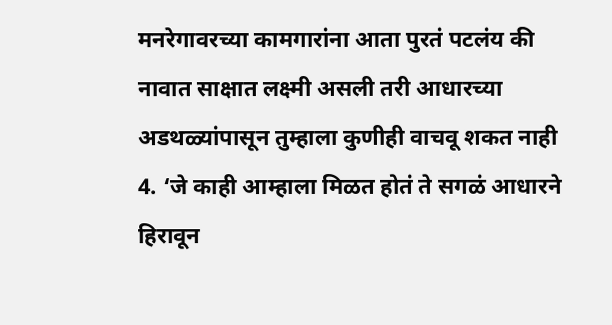मनरेगावरच्या कामगारांना आता पुरतं पटलंय की नावात साक्षात लक्ष्मी असली तरी आधारच्या अडथळ्यांपासून तुम्हाला कुणीही वाचवू शकत नाही
4. ‘जे काही आम्हाला मिळत होतं ते सगळं आधारने हिरावून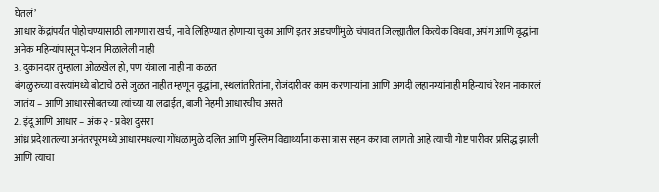घेतलं’
आधार केंद्रांपर्यंत पोहोचण्यासाठी लागणारा खर्च, नावे लिहिण्यात होणाऱ्या चुका आणि इतर अडचणींमुळे चंपावत जिल्ह्यातील कित्येक विधवा, अपंग आणि वृद्धांना अनेक महिन्यांपासून पेन्शन मिळालेली नाही
3. दुकानदार तुम्हाला ओळखेल हो, पण यंत्राला नाही ना कळत
बंगळुरुच्या वस्त्यांमध्ये बोटाचे ठसे जुळत नाहीत म्हणून वृद्धांना, स्थलांतरितांना, रोजंदारीवर काम करणाऱ्यांना आणि अगदी लहानग्यांनाही महिन्याचं रेशन नाकारलं जातंय – आणि आधारसोबतच्या त्यांच्या या लढाईत, बाजी नेहमी आधारचीच असते
2. इंदू आणि आधार – अंक २ - प्रवेश दुसरा
आंध्र प्रदेशातल्या अनंतरपूरमध्ये आधारमधल्या गोंधळामुळे दलित आणि मुस्लिम विद्यार्थ्यांना कसा त्रास सहन करावा लागतो आहे त्याची गोष्ट पारीवर प्रसिद्ध झाली आणि त्याचा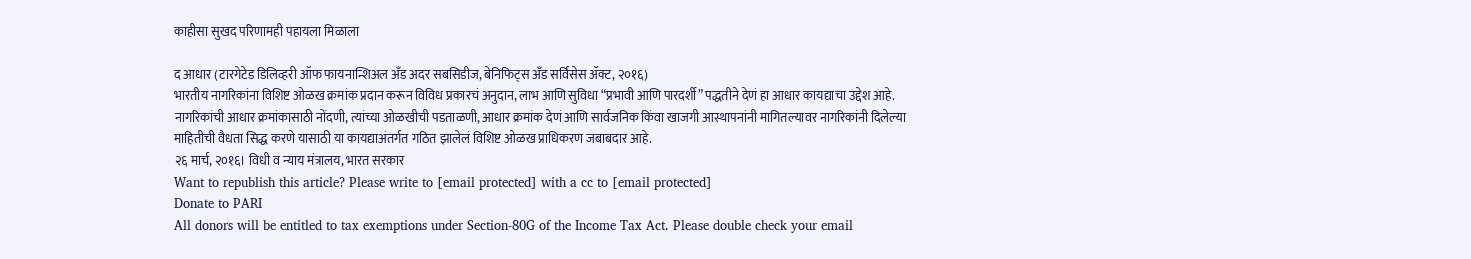काहीसा सुखद परिणामही पहायला मिळाला

द आधार (टारगेटेड डिलिव्हरी ऑफ फायनान्शिअल अँड अदर सबसिडीज, बेनिफिट्स अँड सर्विसेस ॲक्ट, २०१६)
भारतीय नागरिकांना विशिष्ट ओळख क्रमांक प्रदान करून विविध प्रकारचं अनुदान, लाभ आणि सुविधा “प्रभावी आणि पारदर्शी” पद्धतीने देणं हा आधार कायद्याचा उद्देश आहे. नागरिकांची आधार क्रमांकासाठी नोंदणी, त्यांच्या ओळखीची पडताळणी, आधार क्रमांक देणं आणि सार्वजनिक किंवा खाजगी आस्थापनांनी मागितल्यावर नागरिकांनी दिलेल्या माहितीची वैधता सिद्ध करणे यासाठी या कायद्याअंतर्गत गठित झालेलं विशिष्ट ओळख प्राधिकरण जबाबदार आहे.
२६ मार्च, २०१६। विधी व न्याय मंत्रालय, भारत सरकार
Want to republish this article? Please write to [email protected] with a cc to [email protected]
Donate to PARI
All donors will be entitled to tax exemptions under Section-80G of the Income Tax Act. Please double check your email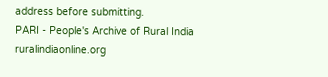address before submitting.
PARI - People's Archive of Rural India
ruralindiaonline.org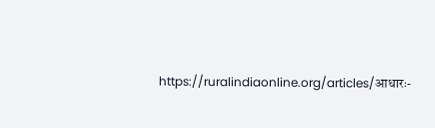https://ruralindiaonline.org/articles/आधारः-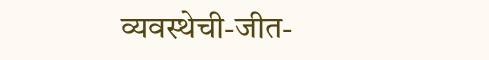व्यवस्थेची-जीत-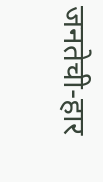जनतेची-हार